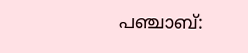പഞ്ചാബ്: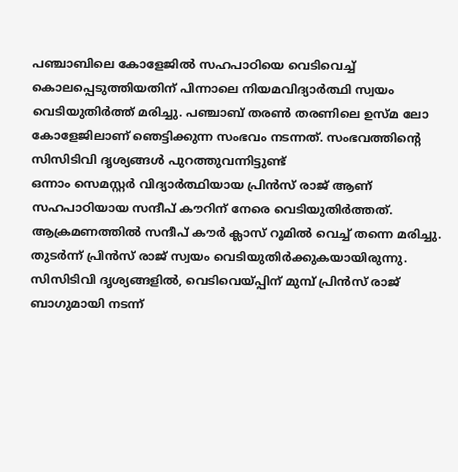പഞ്ചാബിലെ കോളേജിൽ സഹപാഠിയെ വെടിവെച്ച് കൊലപ്പെടുത്തിയതിന് പിന്നാലെ നിയമവിദ്യാർത്ഥി സ്വയം വെടിയുതിർത്ത് മരിച്ചു. പഞ്ചാബ് തരൺ തരണിലെ ഉസ്മ ലോ കോളേജിലാണ് ഞെട്ടിക്കുന്ന സംഭവം നടന്നത്. സംഭവത്തിൻ്റെ സിസിടിവി ദൃശ്യങ്ങൾ പുറത്തുവന്നിട്ടുണ്ട്
ഒന്നാം സെമസ്റ്റർ വിദ്യാർത്ഥിയായ പ്രിൻസ് രാജ് ആണ് സഹപാഠിയായ സന്ദീപ് കൗറിന് നേരെ വെടിയുതിർത്തത്. ആക്രമണത്തിൽ സന്ദീപ് കൗർ ക്ലാസ് റൂമിൽ വെച്ച് തന്നെ മരിച്ചു. തുടർന്ന് പ്രിൻസ് രാജ് സ്വയം വെടിയുതിർക്കുകയായിരുന്നു.
സിസിടിവി ദൃശ്യങ്ങളിൽ, വെടിവെയ്പ്പിന് മുമ്പ് പ്രിൻസ് രാജ് ബാഗുമായി നടന്ന്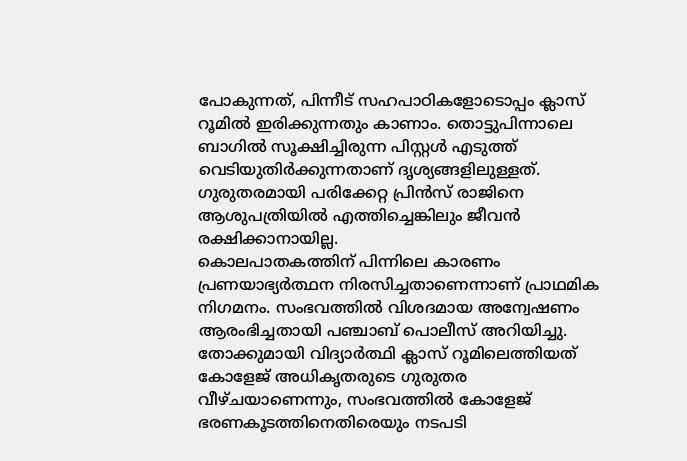പോകുന്നത്, പിന്നീട് സഹപാഠികളോടൊപ്പം ക്ലാസ് റൂമിൽ ഇരിക്കുന്നതും കാണാം. തൊട്ടുപിന്നാലെ ബാഗിൽ സൂക്ഷിച്ചിരുന്ന പിസ്റ്റൾ എടുത്ത് വെടിയുതിർക്കുന്നതാണ് ദൃശ്യങ്ങളിലുള്ളത്. ഗുരുതരമായി പരിക്കേറ്റ പ്രിൻസ് രാജിനെ ആശുപത്രിയിൽ എത്തിച്ചെങ്കിലും ജീവൻ രക്ഷിക്കാനായില്ല.
കൊലപാതകത്തിന് പിന്നിലെ കാരണം പ്രണയാഭ്യർത്ഥന നിരസിച്ചതാണെന്നാണ് പ്രാഥമിക നിഗമനം. സംഭവത്തിൽ വിശദമായ അന്വേഷണം ആരംഭിച്ചതായി പഞ്ചാബ് പൊലീസ് അറിയിച്ചു.
തോക്കുമായി വിദ്യാർത്ഥി ക്ലാസ് റൂമിലെത്തിയത് കോളേജ് അധികൃതരുടെ ഗുരുതര വീഴ്ചയാണെന്നും, സംഭവത്തിൽ കോളേജ് ഭരണകൂടത്തിനെതിരെയും നടപടി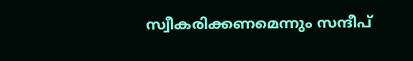സ്വീകരിക്കണമെന്നും സന്ദീപ്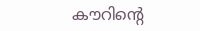കൗറിൻ്റെ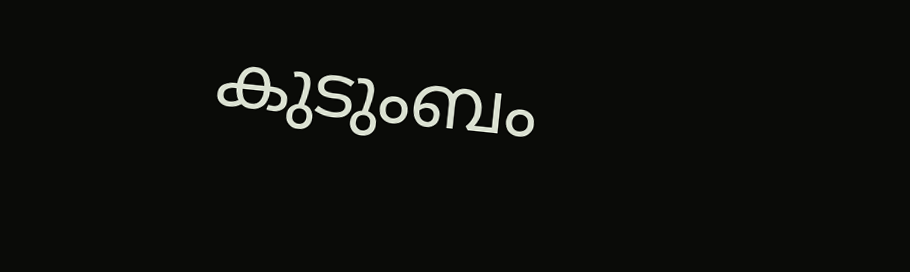കുടുംബം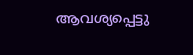ആവശ്യപ്പെട്ടു